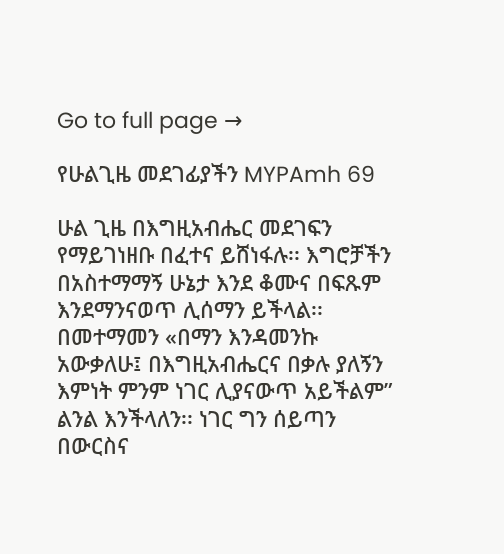Go to full page →

የሁልጊዜ መደገፊያችን MYPAmh 69

ሁል ጊዜ በእግዚአብሔር መደገፍን የማይገነዘቡ በፈተና ይሸነፋሉ፡፡ እግሮቻችን በአስተማማኝ ሁኔታ እንደ ቆሙና በፍጹም እንደማንናወጥ ሊሰማን ይችላል፡፡ በመተማመን «በማን እንዳመንኩ አውቃለሁ፤ በእግዚአብሔርና በቃሉ ያለኝን እምነት ምንም ነገር ሊያናውጥ አይችልም” ልንል እንችላለን፡፡ ነገር ግን ሰይጣን በውርስና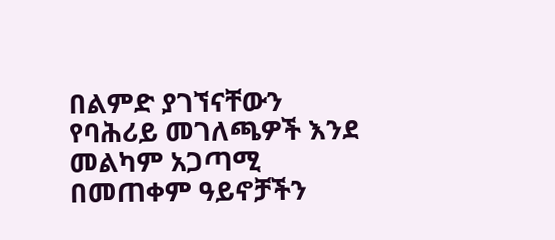በልምድ ያገኘናቸውን የባሕሪይ መገለጫዎች እንደ መልካም አጋጣሚ በመጠቀም ዓይኖቻችን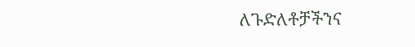ለጉድለቶቻችንና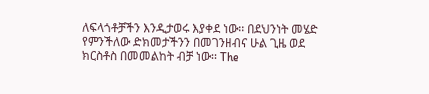ለፍላጎቶቻችን እንዲታወሩ እያቀደ ነው፡፡ በደህንነት መሄድ የምንችለው ድክመታችንን በመገንዘብና ሁል ጊዜ ወደ ክርስቶስ በመመልከት ብቻ ነው፡፡ The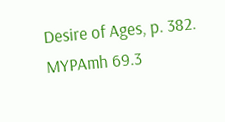Desire of Ages, p. 382. MYPAmh 69.3